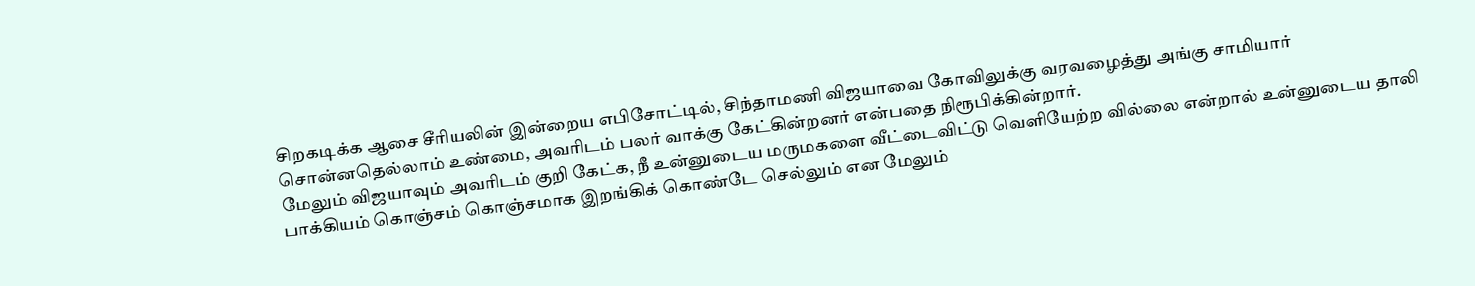சிறகடிக்க ஆசை சீரியலின் இன்றைய எபிசோட்டில், சிந்தாமணி விஜயாவை கோவிலுக்கு வரவழைத்து அங்கு சாமியார் சொன்னதெல்லாம் உண்மை, அவரிடம் பலர் வாக்கு கேட்கின்றனர் என்பதை நிரூபிக்கின்றார்.
மேலும் விஜயாவும் அவரிடம் குறி கேட்க, நீ உன்னுடைய மருமகளை வீட்டைவிட்டு வெளியேற்ற வில்லை என்றால் உன்னுடைய தாலி பாக்கியம் கொஞ்சம் கொஞ்சமாக இறங்கிக் கொண்டே செல்லும் என மேலும்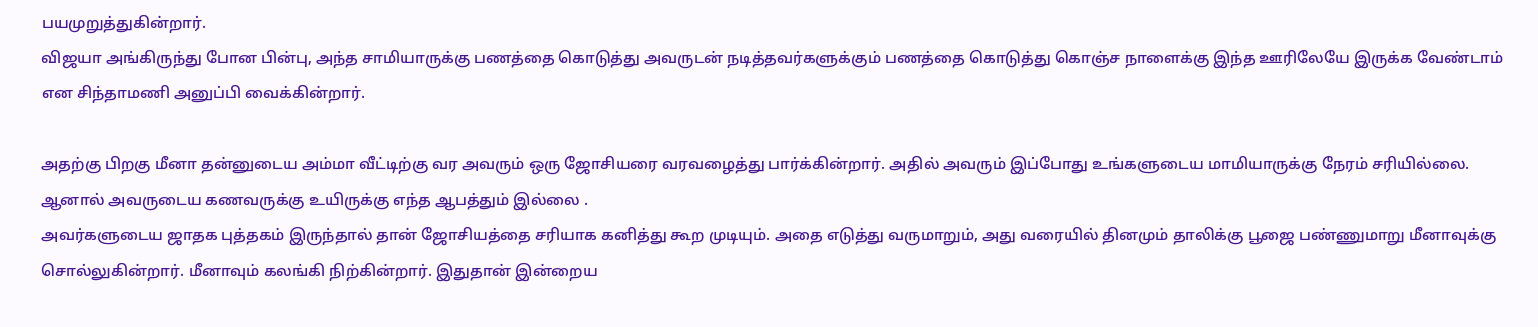பயமுறுத்துகின்றார்.
விஜயா அங்கிருந்து போன பின்பு, அந்த சாமியாருக்கு பணத்தை கொடுத்து அவருடன் நடித்தவர்களுக்கும் பணத்தை கொடுத்து கொஞ்ச நாளைக்கு இந்த ஊரிலேயே இருக்க வேண்டாம் என சிந்தாமணி அனுப்பி வைக்கின்றார்.

அதற்கு பிறகு மீனா தன்னுடைய அம்மா வீட்டிற்கு வர அவரும் ஒரு ஜோசியரை வரவழைத்து பார்க்கின்றார். அதில் அவரும் இப்போது உங்களுடைய மாமியாருக்கு நேரம் சரியில்லை. ஆனால் அவருடைய கணவருக்கு உயிருக்கு எந்த ஆபத்தும் இல்லை .
அவர்களுடைய ஜாதக புத்தகம் இருந்தால் தான் ஜோசியத்தை சரியாக கனித்து கூற முடியும். அதை எடுத்து வருமாறும், அது வரையில் தினமும் தாலிக்கு பூஜை பண்ணுமாறு மீனாவுக்கு சொல்லுகின்றார். மீனாவும் கலங்கி நிற்கின்றார். இதுதான் இன்றைய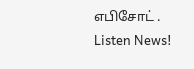எபிசோட் .
Listen News!